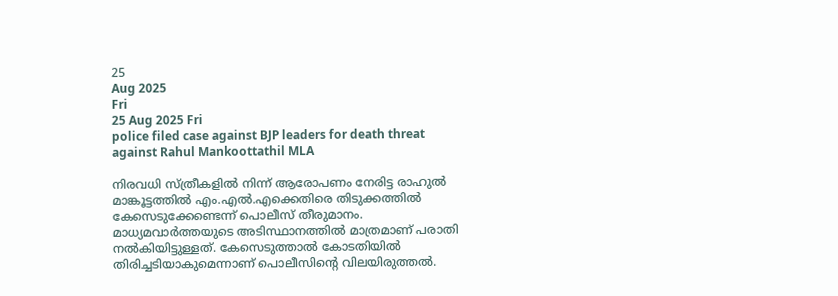25
Aug 2025
Fri
25 Aug 2025 Fri
police filed case against BJP leaders for death threat against Rahul Mankoottathil MLA

നിരവധി സ്ത്രീകളില്‍ നിന്ന് ആരോപണം നേരിട്ട രാഹുല്‍ മാങ്കൂട്ടത്തില്‍ എം.എല്‍.എക്കെതിരെ തിടുക്കത്തില്‍ കേസെടുക്കേണ്ടെന്ന് പൊലീസ് തീരുമാനം. മാധ്യമവാര്‍ത്തയുടെ അടിസ്ഥാനത്തില്‍ മാത്രമാണ് പരാതി നല്‍കിയിട്ടുള്ളത്. കേസെടുത്താല്‍ കോടതിയില്‍ തിരിച്ചടിയാകുമെന്നാണ് പൊലീസിന്റെ വിലയിരുത്തല്‍.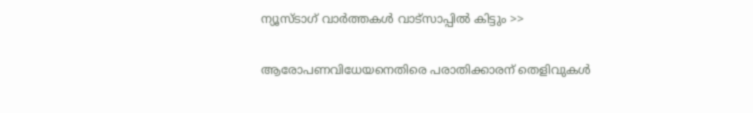ന്യൂസ്ടാഗ് വാര്‍ത്തകള്‍ വാട്‌സാപ്പില്‍ കിട്ടും >>

ആരോപണവിധേയനെതിരെ പരാതിക്കാരന് തെളിവുകള്‍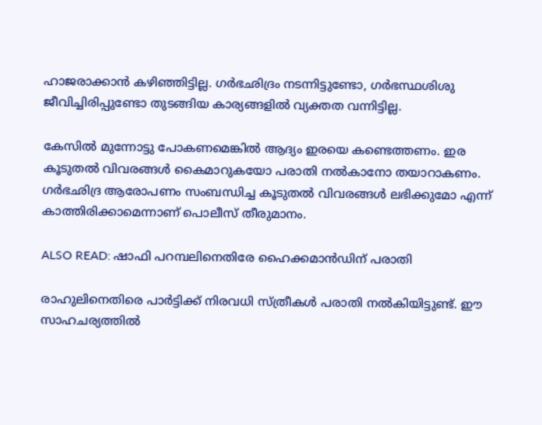ഹാജരാക്കാന്‍ കഴിഞ്ഞിട്ടില്ല. ഗര്‍ഭഛിദ്രം നടന്നിട്ടുണ്ടോ, ഗര്‍ഭസ്ഥശിശു ജീവിച്ചിരിപ്പുണ്ടോ തുടങ്ങിയ കാര്യങ്ങളില്‍ വ്യക്തത വന്നിട്ടില്ല.

കേസില്‍ മുന്നോട്ടു പോകണമെങ്കില്‍ ആദ്യം ഇരയെ കണ്ടെത്തണം. ഇര കൂടുതല്‍ വിവരങ്ങള്‍ കൈമാറുകയോ പരാതി നല്‍കാനോ തയാറാകണം. ഗര്‍ഭഛിദ്ര ആരോപണം സംബന്ധിച്ച കൂടുതല്‍ വിവരങ്ങള്‍ ലഭിക്കുമോ എന്ന് കാത്തിരിക്കാമെന്നാണ് പൊലീസ് തീരുമാനം.

ALSO READ: ഷാഫി പറമ്പലിനെതിരേ ഹൈക്കമാന്‍ഡിന് പരാതി

രാഹുലിനെതിരെ പാര്‍ട്ടിക്ക് നിരവധി സ്ത്രീകള്‍ പരാതി നല്‍കിയിട്ടുണ്ട്. ഈ സാഹചര്യത്തില്‍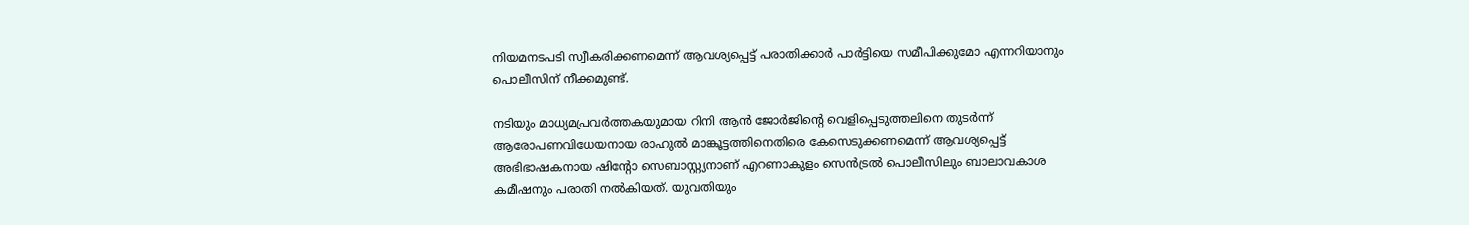നിയമനടപടി സ്വീകരിക്കണമെന്ന് ആവശ്യപ്പെട്ട് പരാതിക്കാര്‍ പാര്‍ട്ടിയെ സമീപിക്കുമോ എന്നറിയാനും പൊലീസിന് നീക്കമുണ്ട്.

നടിയും മാധ്യമപ്രവര്‍ത്തകയുമായ റിനി ആന്‍ ജോര്‍ജിന്റെ വെളിപ്പെടുത്തലിനെ തുടര്‍ന്ന് ആരോപണവിധേയനായ രാഹുല്‍ മാങ്കൂട്ടത്തിനെതിരെ കേസെടുക്കണമെന്ന് ആവശ്യപ്പെട്ട് അഭിഭാഷകനായ ഷിന്റോ സെബാസ്റ്റ്യനാണ് എറണാകുളം സെന്‍ട്രല്‍ പൊലീസിലും ബാലാവകാശ കമീഷനും പരാതി നല്‍കിയത്. യുവതിയും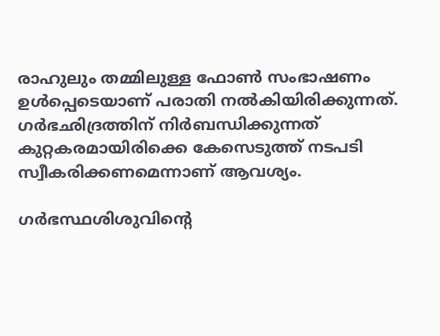രാഹുലും തമ്മിലുള്ള ഫോണ്‍ സംഭാഷണം ഉള്‍പ്പെടെയാണ് പരാതി നല്‍കിയിരിക്കുന്നത്. ഗര്‍ഭഛിദ്രത്തിന് നിര്‍ബന്ധിക്കുന്നത് കുറ്റകരമായിരിക്കെ കേസെടുത്ത് നടപടി സ്വീകരിക്കണമെന്നാണ് ആവശ്യം.

ഗര്‍ഭസ്ഥശിശുവിന്റെ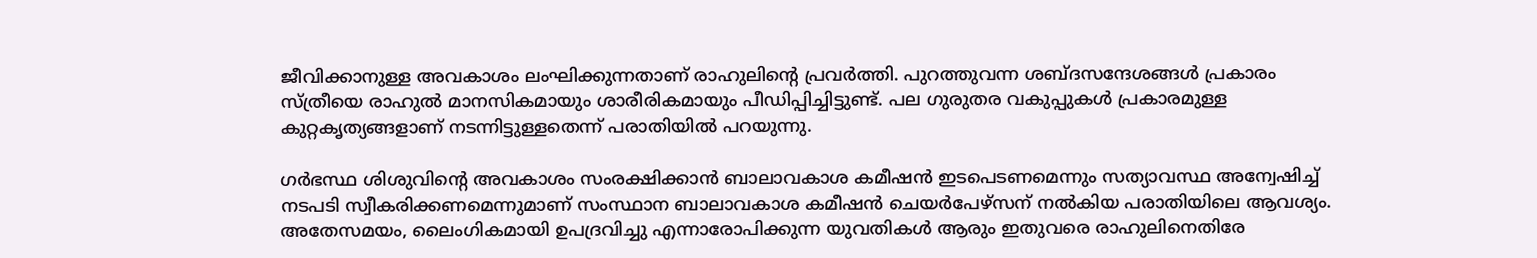ജീവിക്കാനുള്ള അവകാശം ലംഘിക്കുന്നതാണ് രാഹുലിന്റെ പ്രവര്‍ത്തി. പുറത്തുവന്ന ശബ്ദസന്ദേശങ്ങള്‍ പ്രകാരം സ്ത്രീയെ രാഹുല്‍ മാനസികമായും ശാരീരികമായും പീഡിപ്പിച്ചിട്ടുണ്ട്. പല ഗുരുതര വകുപ്പുകള്‍ പ്രകാരമുള്ള കുറ്റകൃത്യങ്ങളാണ് നടന്നിട്ടുള്ളതെന്ന് പരാതിയില്‍ പറയുന്നു.

ഗര്‍ഭസ്ഥ ശിശുവിന്റെ അവകാശം സംരക്ഷിക്കാന്‍ ബാലാവകാശ കമീഷന്‍ ഇടപെടണമെന്നും സത്യാവസ്ഥ അന്വേഷിച്ച് നടപടി സ്വീകരിക്കണമെന്നുമാണ് സംസ്ഥാന ബാലാവകാശ കമീഷന്‍ ചെയര്‍പേഴ്സന് നല്‍കിയ പരാതിയിലെ ആവശ്യം. അതേസമയം, ലൈംഗികമായി ഉപദ്രവിച്ചു എന്നാരോപിക്കുന്ന യുവതികള്‍ ആരും ഇതുവരെ രാഹുലിനെതിരേ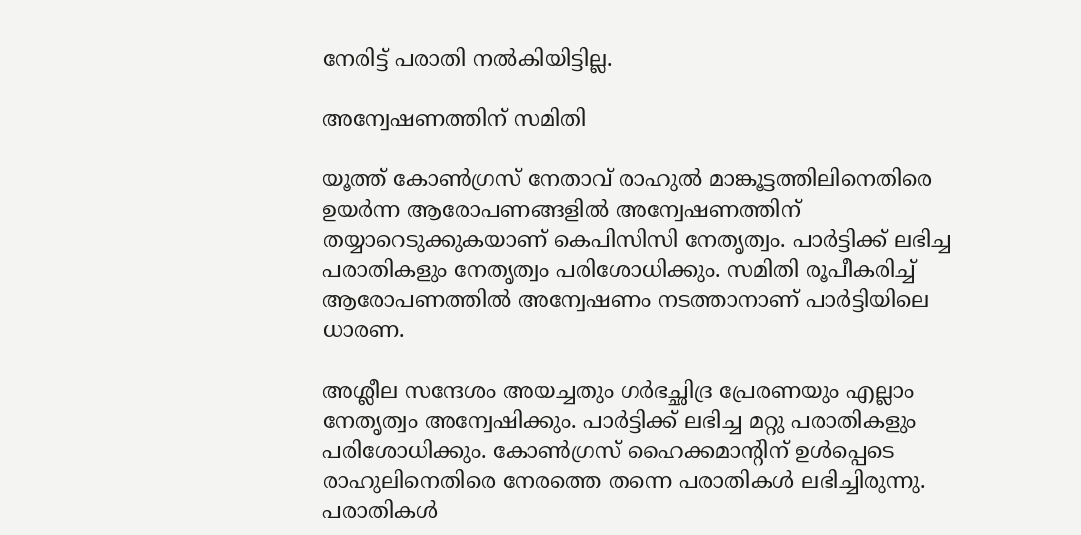നേരിട്ട് പരാതി നല്‍കിയിട്ടില്ല.

അന്വേഷണത്തിന് സമിതി

യൂത്ത് കോണ്‍ഗ്രസ് നേതാവ് രാഹുല്‍ മാങ്കൂട്ടത്തിലിനെതിരെ ഉയര്‍ന്ന ആരോപണങ്ങളില്‍ അന്വേഷണത്തിന് തയ്യാറെടുക്കുകയാണ് കെപിസിസി നേതൃത്വം. പാര്‍ട്ടിക്ക് ലഭിച്ച പരാതികളും നേതൃത്വം പരിശോധിക്കും. സമിതി രൂപീകരിച്ച് ആരോപണത്തില്‍ അന്വേഷണം നടത്താനാണ് പാര്‍ട്ടിയിലെ ധാരണ.

അശ്ലീല സന്ദേശം അയച്ചതും ഗര്‍ഭച്ഛിദ്ര പ്രേരണയും എല്ലാം നേതൃത്വം അന്വേഷിക്കും. പാര്‍ട്ടിക്ക് ലഭിച്ച മറ്റു പരാതികളും പരിശോധിക്കും. കോണ്‍ഗ്രസ് ഹൈക്കമാന്റിന് ഉള്‍പ്പെടെ രാഹുലിനെതിരെ നേരത്തെ തന്നെ പരാതികള്‍ ലഭിച്ചിരുന്നു. പരാതികള്‍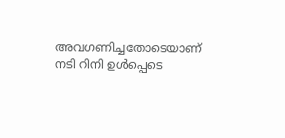അവഗണിച്ചതോടെയാണ് നടി റിനി ഉള്‍പ്പെടെ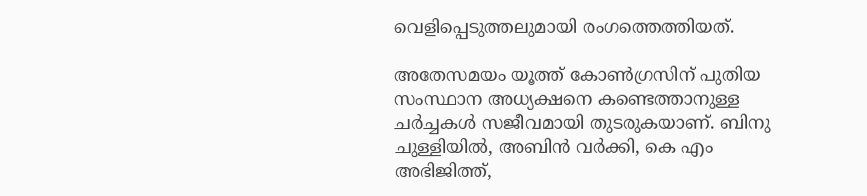വെളിപ്പെടുത്തലുമായി രംഗത്തെത്തിയത്.

അതേസമയം യൂത്ത് കോണ്‍ഗ്രസിന് പുതിയ സംസ്ഥാന അധ്യക്ഷനെ കണ്ടെത്താനുള്ള ചര്‍ച്ചകള്‍ സജീവമായി തുടരുകയാണ്. ബിനു ചുള്ളിയില്‍, അബിന്‍ വര്‍ക്കി, കെ എം അഭിജിത്ത്,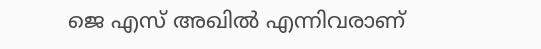ജെ എസ് അഖില്‍ എന്നിവരാണ്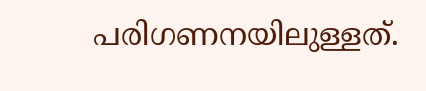പരിഗണനയിലുള്ളത്.